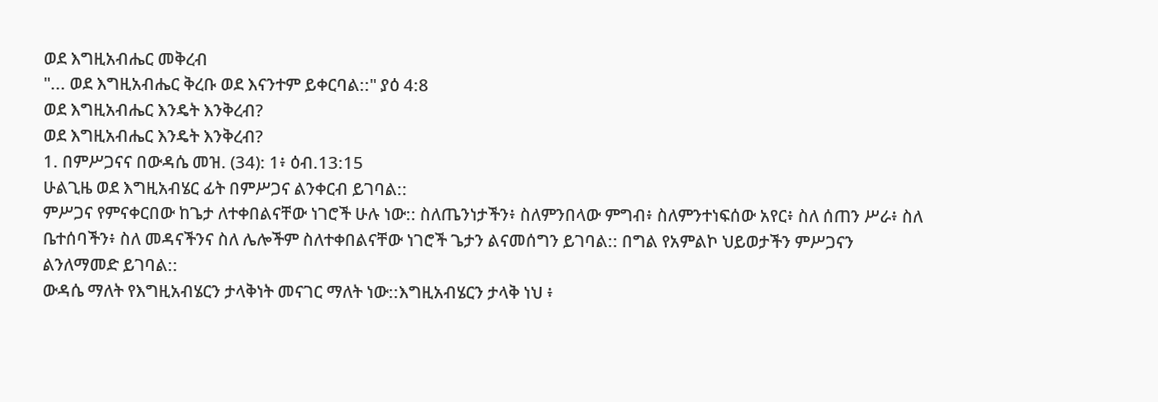ወደ እግዚአብሔር መቅረብ
"... ወደ እግዚአብሔር ቅረቡ ወደ እናንተም ይቀርባል::" ያዕ 4:8
ወደ እግዚአብሔር እንዴት እንቅረብ?
ወደ እግዚአብሔር እንዴት እንቅረብ?
1. በምሥጋናና በውዳሴ መዝ. (34): 1፥ ዕብ.13:15
ሁልጊዜ ወደ እግዚአብሄር ፊት በምሥጋና ልንቀርብ ይገባል::
ምሥጋና የምናቀርበው ከጌታ ለተቀበልናቸው ነገሮች ሁሉ ነው:: ስለጤንነታችን፥ ስለምንበላው ምግብ፥ ስለምንተነፍሰው አየር፥ ስለ ሰጠን ሥራ፥ ስለ ቤተሰባችን፥ ስለ መዳናችንና ስለ ሌሎችም ስለተቀበልናቸው ነገሮች ጌታን ልናመሰግን ይገባል:: በግል የአምልኮ ህይወታችን ምሥጋናን ልንለማመድ ይገባል::
ውዳሴ ማለት የእግዚአብሄርን ታላቅነት መናገር ማለት ነው::እግዚአብሄርን ታላቅ ነህ ፥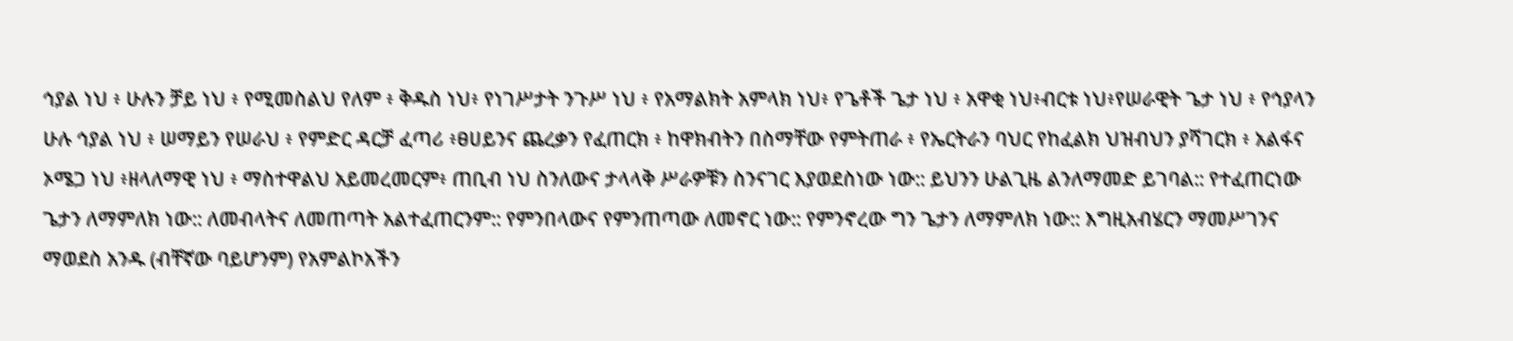ኅያል ነህ ፥ ሁሉን ቻይ ነህ ፥ የሚመስልህ የለም ፥ ቅዱስ ነህ፥ የነገሥታት ንጉሥ ነህ ፥ የአማልክት አምላክ ነህ፥ የጌቶች ጌታ ነህ ፥ አዋቂ ነህ፥ብርቱ ነህ፥የሠራዊት ጌታ ነህ ፥ የኅያላን ሁሉ ኅያል ነህ ፥ ሠማይን የሠራህ ፥ የምድር ዳርቻ ፈጣሪ ፥ፀሀይንና ጨረቃን የፈጠርክ ፥ ከዋክብትን በስማቸው የምትጠራ ፥ የኤርትራን ባህር የከፈልክ ህዝብህን ያሻገርክ ፥ አልፋና ኦሜጋ ነህ ፥ዘላለማዊ ነህ ፥ ማስተዋልህ አይመረመርም፥ ጠቢብ ነህ ስንለውና ታላላቅ ሥራዎቹን ስንናገር እያወደስነው ነው:: ይህንን ሁልጊዜ ልንለማመድ ይገባል:: የተፈጠርነው ጌታን ለማምለክ ነው:: ለመብላትና ለመጠጣት አልተፈጠርንም:: የምንበላውና የምንጠጣው ለመኖር ነው:: የምንኖረው ግን ጌታን ለማምለክ ነው:: እግዚአብሄርን ማመሥገንና ማወደስ አንዱ (ብቸኛው ባይሆንም) የአምልኮአችን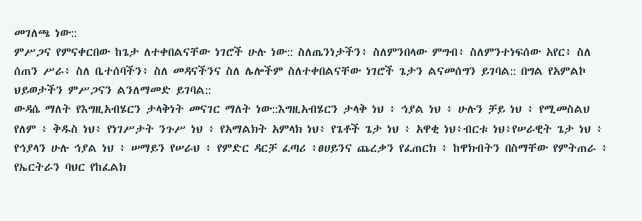መገለጫ ነው::
ምሥጋና የምናቀርበው ከጌታ ለተቀበልናቸው ነገሮች ሁሉ ነው:: ስለጤንነታችን፥ ስለምንበላው ምግብ፥ ስለምንተነፍሰው አየር፥ ስለ ሰጠን ሥራ፥ ስለ ቤተሰባችን፥ ስለ መዳናችንና ስለ ሌሎችም ስለተቀበልናቸው ነገሮች ጌታን ልናመሰግን ይገባል:: በግል የአምልኮ ህይወታችን ምሥጋናን ልንለማመድ ይገባል::
ውዳሴ ማለት የእግዚአብሄርን ታላቅነት መናገር ማለት ነው::እግዚአብሄርን ታላቅ ነህ ፥ ኅያል ነህ ፥ ሁሉን ቻይ ነህ ፥ የሚመስልህ የለም ፥ ቅዱስ ነህ፥ የነገሥታት ንጉሥ ነህ ፥ የአማልክት አምላክ ነህ፥ የጌቶች ጌታ ነህ ፥ አዋቂ ነህ፥ብርቱ ነህ፥የሠራዊት ጌታ ነህ ፥ የኅያላን ሁሉ ኅያል ነህ ፥ ሠማይን የሠራህ ፥ የምድር ዳርቻ ፈጣሪ ፥ፀሀይንና ጨረቃን የፈጠርክ ፥ ከዋክብትን በስማቸው የምትጠራ ፥ የኤርትራን ባህር የከፈልክ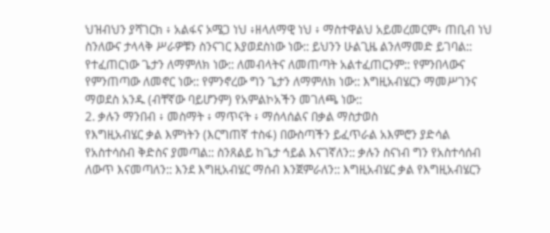ህዝብህን ያሻገርክ ፥ አልፋና ኦሜጋ ነህ ፥ዘላለማዊ ነህ ፥ ማስተዋልህ አይመረመርም፥ ጠቢብ ነህ ስንለውና ታላላቅ ሥራዎቹን ስንናገር እያወደስነው ነው:: ይህንን ሁልጊዜ ልንለማመድ ይገባል:: የተፈጠርነው ጌታን ለማምለክ ነው:: ለመብላትና ለመጠጣት አልተፈጠርንም:: የምንበላውና የምንጠጣው ለመኖር ነው:: የምንኖረው ግን ጌታን ለማምለክ ነው:: እግዚአብሄርን ማመሥገንና ማወደስ አንዱ (ብቸኛው ባይሆንም) የአምልኮአችን መገለጫ ነው::
2. ቃሉን ማንበብ ፥ መስማት ፥ ማጥናት ፥ ማሰላሰልና በቃል ማስታወስ
የእግዚአብሄር ቃል እምነትን (እርግጠኛ ተስፋ) በውስጣችን ይፈጥራል አእምሮን ያድሳል የአስተሳስብ ቅድስና ያመጣል:: ስንጸልይ ከጌታ ኅይል እናገኛለን:: ቃሉን ስናነብ ግን የአስተሳሰብ ለውጥ እናመጣለን:: እንደ እግዚአብሄር ማሰብ እንጀምራለን:: እግዚአብሄር ቃል የእግዚአብሄርን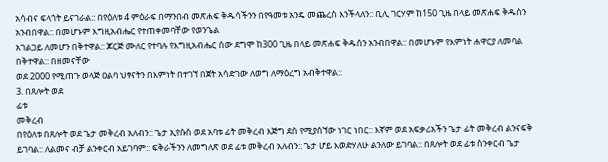አሳብና ፍላጎት ይናገራል:: በየዕለቱ 4 ምዕራፍ በማንበብ መጽሐፍ ቅዱሳችንን በየዓመቱ አንዴ መጨረስ እንችላለን:: ቢሊ ገርሃም ከ150 ጊዜ በላይ መጽሐፍ ቅዱስን አንብበዋል:: በመሆኑም እግዚአብሔር የተጠቀመባቸው የወንጌል
አገልጋይ ለመሆን በቅተዋል:: ጆርጅ ሙለር የተባሉ የእግዚአብሔር ሰው ደግሞ ከ300 ጊዜ በላይ መጽሐፍ ቅዱስን አንብበዋል:: በመሆኑም የእምነት ሐዋርያ ለመባል በቅተዋል:: በዘመናቸው
ወደ 2000 የሚጠጉ ወላጅ ዐልባ ህፃናትን በእምነት በተገኘ በጀት አሳድገው ለወግ ለማዕረግ አብቅተዋል::
3. በጸሎት ወደ
ፊቱ
መቅረብ
በየዕለቱ በጸሎት ወደ ጌታ መቅረብ አለብን:: ጌታ ኢየሱስ ወደ አባቱ ፊት መቅረብ እጅግ ደስ የሚያሰኘው ነገር ነበር:: እኛም ወደ አፍቃሪአችን ጌታ ፊት መቅረብ ልንናፍቅ ይገባል:: ለልመና ብቻ ልንቀርብ አይገባም:: ፍቅራችንን ለመግለጽ ወደ ፊቱ መቅረብ አለብን:: ጌታ ሆይ እወድሃለሁ ልንለው ይገባል:: በጸሎት ወደ ፊቱ ስንቀርብ ጌታ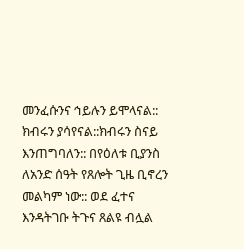መንፈሱንና ኅይሉን ይሞላናል:: ክብሩን ያሳየናል::ክብሩን ስናይ እንጠግባለን:: በየዕለቱ ቢያንስ ለአንድ ሰዓት የጸሎት ጊዜ ቢኖረን መልካም ነው:: ወደ ፈተና እንዳትገቡ ትጉና ጸልዩ ብሏል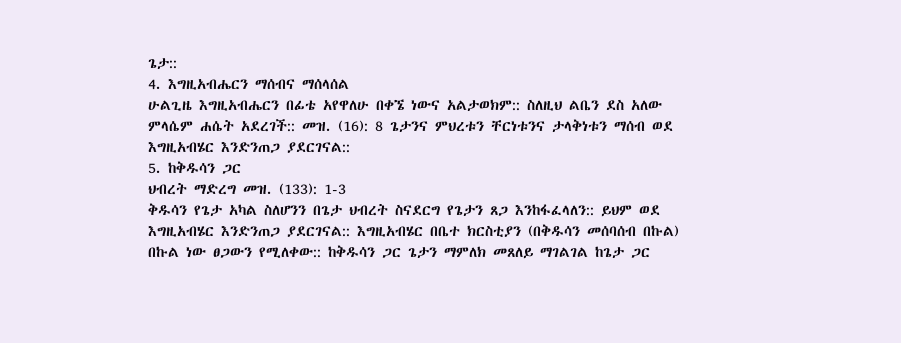ጌታ::
4. እግዚአብሔርን ማሰብና ማሰላሰል
ሁልጊዜ እግዚአብሔርን በፊቴ አየዋለሁ በቀኜ ነውና አልታወክም:: ስለዚህ ልቤን ደስ አለው ምላሴም ሐሴት አደረገች:: መዝ. (16): 8 ጌታንና ምህረቱን ቸርነቱንና ታላቅነቱን ማሰብ ወደ እግዚአብሄር እንድንጠጋ ያደርገናል::
5. ከቅዱሳን ጋር
ህብረት ማድረግ መዝ. (133): 1-3
ቅዱሳን የጌታ አካል ስለሆንን በጌታ ህብረት ስናደርግ የጌታን ጸጋ እንከፋፈላለን:: ይህም ወደ እግዚአብሄር እንድንጠጋ ያደርገናል:: እግዚአብሄር በቤተ ክርስቲያን (በቅዱሳን መሰባሰብ በኩል) በኩል ነው ፀጋውን የሚለቀው:: ከቅዱሳን ጋር ጌታን ማምለክ መጸለይ ማገልገል ከጌታ ጋር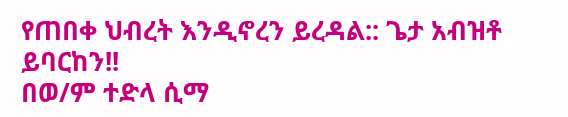የጠበቀ ህብረት እንዲኖረን ይረዳል:: ጌታ አብዝቶ ይባርከን!!
በወ/ም ተድላ ሲማ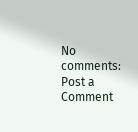No comments:
Post a Comment